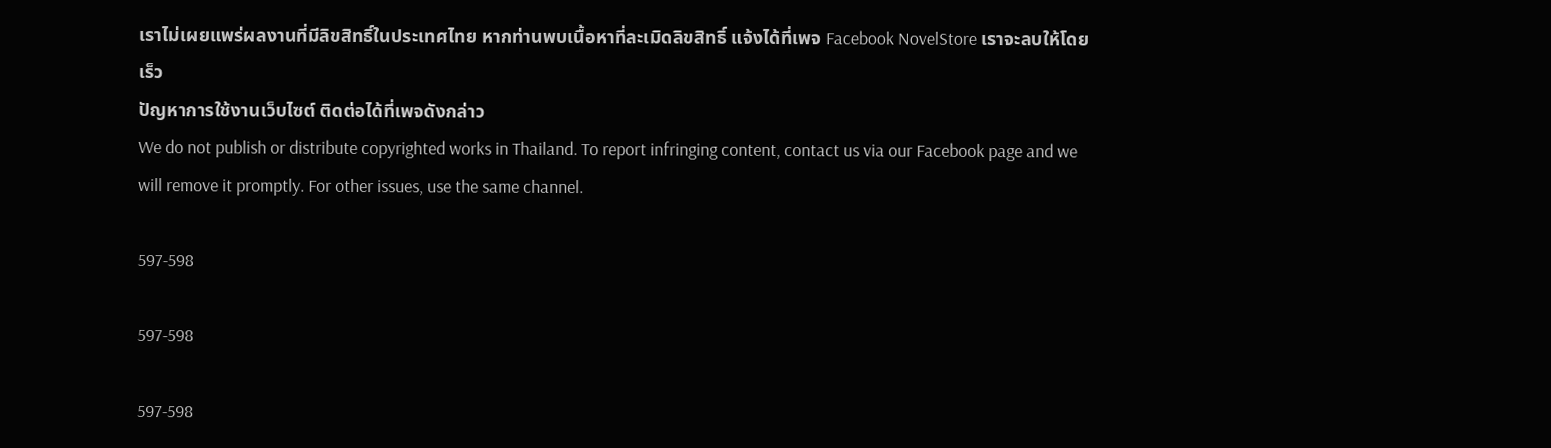เราไม่เผยแพร่ผลงานที่มีลิขสิทธิ์ในประเทศไทย หากท่านพบเนื้อหาที่ละเมิดลิขสิทธิ์ แจ้งได้ที่เพจ Facebook NovelStore เราจะลบให้โดยเร็ว
ปัญหาการใช้งานเว็บไซต์ ติดต่อได้ที่เพจดังกล่าว
We do not publish or distribute copyrighted works in Thailand. To report infringing content, contact us via our Facebook page and we will remove it promptly. For other issues, use the same channel.

597-598

597-598

597-598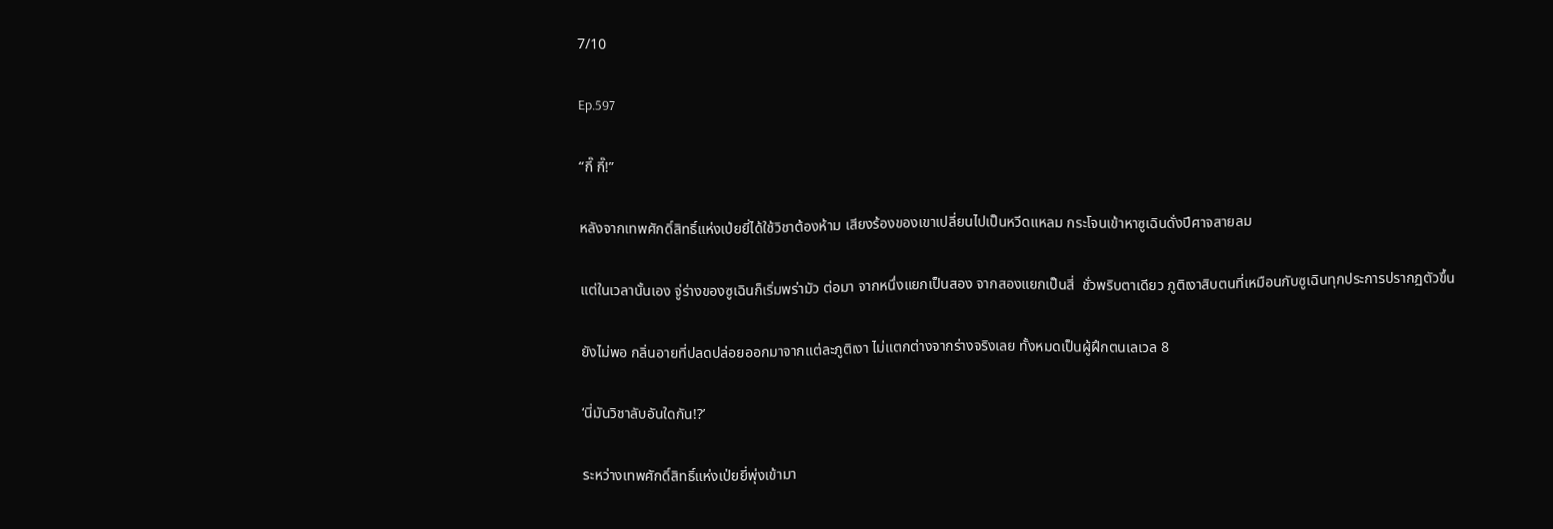7/10

Ep.597

“กี๊ กี๊!”

หลังจากเทพศักดิ์สิทธิ์แห่งเป่ยยี่ได้ใช้วิชาต้องห้าม เสียงร้องของเขาเปลี่ยนไปเป็นหวีดแหลม กระโจนเข้าหาซูเฉินดั่งปีศาจสายลม

แต่ในเวลานั้นเอง จู่ร่างของซูเฉินก็เริ่มพร่ามัว ต่อมา จากหนึ่งแยกเป็นสอง จากสองแยกเป็นสี่  ชั่วพริบตาเดียว ภูติเงาสิบตนที่เหมือนกับซูเฉินทุกประการปรากฏตัวขึ้น

ยังไม่พอ กลิ่นอายที่ปลดปล่อยออกมาจากแต่ละภูติเงา ไม่แตกต่างจากร่างจริงเลย ทั้งหมดเป็นผู้ฝึกตนเลเวล 8

‘นี่มันวิชาลับอันใดกัน!?’

ระหว่างเทพศักดิ์สิทธิ์แห่งเป่ยยี่พุ่งเข้ามา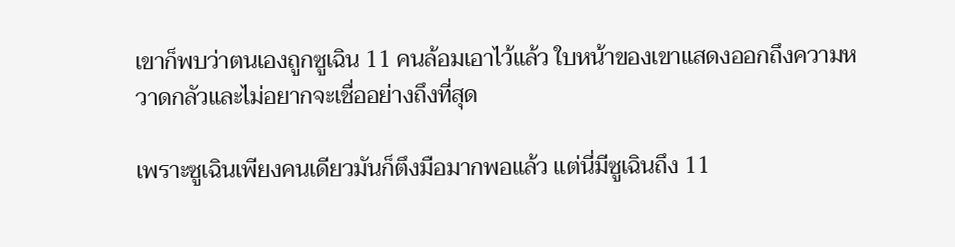เขาก็พบว่าตนเองถูกซูเฉิน 11 คนล้อมเอาไว้แล้ว ใบหน้าของเขาแสดงออกถึงความหวาดกลัวและไม่อยากจะเชื่ออย่างถึงที่สุด

เพราะซูเฉินเพียงคนเดียวมันก็ตึงมือมากพอแล้ว แต่นี่มีซูเฉินถึง 11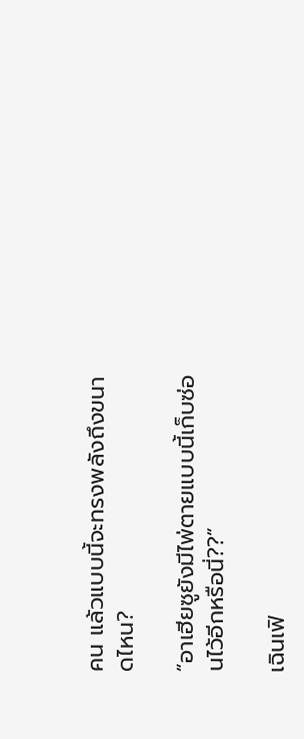คน แล้วแบบนี้จะทรงพลังถึงขนาดไหน?

“อาเฮียซูยังมีไพ่ตายแบบนี้เก็บซ่อนไว้อีกหรือนี่??”

เฉินเฟิ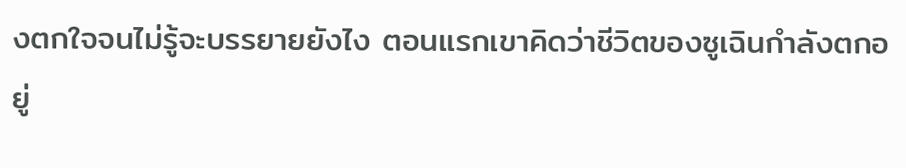งตกใจจนไม่รู้จะบรรยายยังไง ตอนแรกเขาคิดว่าชีวิตของซูเฉินกำลังตกอยู่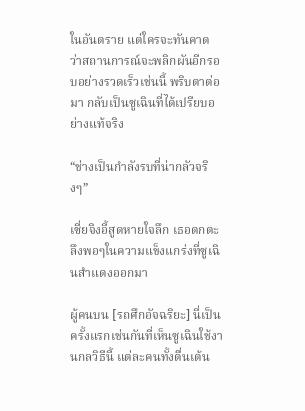ในอันตราย แต่ใครจะทันคาด ว่าสถานการณ์จะพลิกผันอีกรอบอย่างรวดเร็วเช่นนี้ พริบตาต่อมา กลับเป็นซูเฉินที่ได้เปรียบอย่างแท้จริง

“ช่างเป็นกำลังรบที่น่ากลัวจริงๆ”

เซี่ยจิงอี้สูดหายใจลึก เธอตกตะลึงพอๆในความแข็งแกร่งที่ซูเฉินสำแดงออกมา

ผู้คนบน [รถศึกอัจฉริยะ] นี่เป็นครั้งแรกเช่นกันที่เห็นซูเฉินใช้งานกลวิธีนี้ แต่ละคนทั้งตื่นเต้น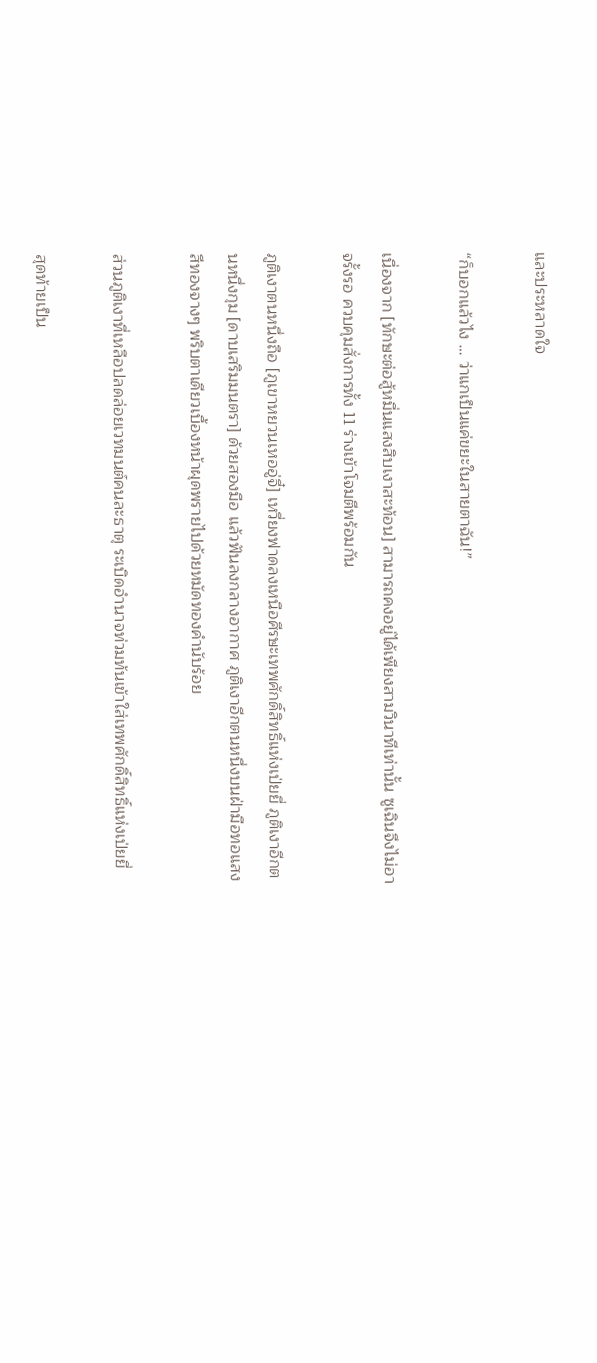และประหลาดใจ

“ก็บอกแล้วไง … ว่าแกเป็นแค่ขยะในสายตาฉัน!”

เนื่องจาก [ทักษะต่อสู้หมื่นแสงสิบเงาสะท้อน] สามารถคงอยู่ได้เพียงสามวินาทีเท่านั้น ซูเฉินจึงไม่อาจรั้งรอ ควบคุมสั่งการทั้ง 11 ร่างเข้าโจมตีพร้อมกัน

ภูติเงาตนหนึ่งถือ [ภูเขาหยวนเหออู่จี๋] เหวี่ยงฟาดลงเหนือศีรษะเทพศักดิ์สิทธิ์แห่งเป่ยยี่ ภูติเงาอีกตนหนึ่งกุม [ดาบเสริมมนตรา] ด้วยสองมือ แล้วฟันลงกลางอากาศ ภูติเงาอีกตนหนึ่งบนฝ่ามือทอแสงสีทองจางๆ พริบตาเดียวเบื้องหน้าผุดพรายไปด้วยหมัดทองคำนับร้อย

ส่วนภูติเงาที่เหลือปลดล่อยเวทมนต์คนละธาตุ ระเบิดอำนาจท่วมท้นเข้าใส่เทพศักดิ์สิทธิ์แห่งเป่ยยี่

สุดท้ายเป็น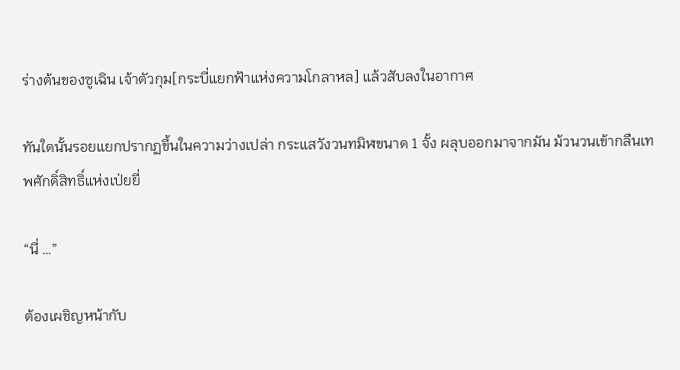ร่างต้นของซูเฉิน เจ้าตัวกุม[กระบี่แยกฟ้าแห่งความโกลาหล] แล้วสับลงในอากาศ

ทันใดนั้นรอยแยกปรากฏขึ้นในความว่างเปล่า กระแสวังวนทมิฬขนาด 1 จั้ง ผลุบออกมาจากมัน ม้วนวนเข้ากลืนเทพศักดิ์สิทธิ์แห่งเป่ยยี่

“นี่ …”

ต้องเผชิญหน้ากับ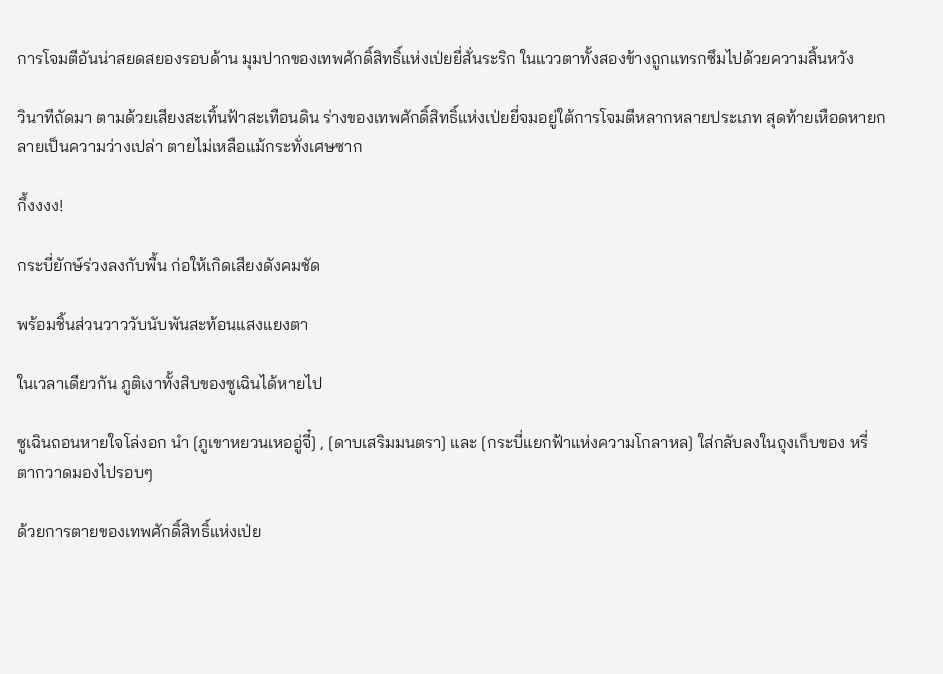การโจมตีอันน่าสยดสยองรอบด้าน มุมปากของเทพศักดิ์สิทธิ์แห่งเป่ยยี่สั่นระริก ในแววตาทั้งสองข้างถูกแทรกซึมไปด้วยความสิ้นหวัง

วินาทีถัดมา ตามด้วยเสียงสะเทิ้นฟ้าสะเทือนดิน ร่างของเทพศักดิ์สิทธิ์แห่งเป่ยยี่จมอยู่ใต้การโจมตีหลากหลายประเภท สุดท้ายเหือดหายกลายเป็นความว่างเปล่า ตายไม่เหลือแม้กระทั่งเศษซาก

กึ้งงงง!

กระบี่ยักษ์ร่วงลงกับพื้น ก่อให้เกิดเสียงดังคมชัด

พร้อมชิ้นส่วนวาววับนับพันสะท้อนแสงแยงตา

ในเวลาเดียวกัน ภูติเงาทั้งสิบของซูเฉินได้หายไป

ซูเฉินถอนหายใจโล่งอก นำ [ภูเขาหยวนเหออู่จี๋] , [ดาบเสริมมนตรา] และ [กระบี่แยกฟ้าแห่งความโกลาหล] ใส่กลับลงในถุงเก็บของ หรี่ตากวาดมองไปรอบๆ

ด้วยการตายของเทพศักดิ์สิทธิ์แห่งเป่ย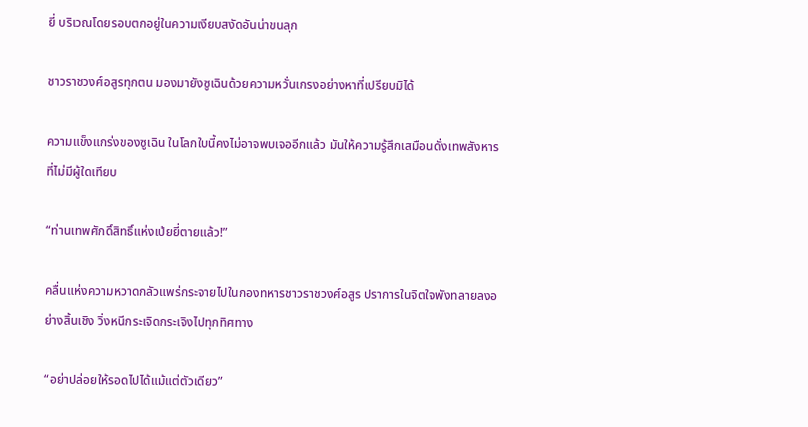ยี่ บริเวณโดยรอบตกอยู่ในความเงียบสงัดอันน่าขนลุก

ชาวราชวงศ์อสูรทุกตน มองมายังซูเฉินด้วยความหวั่นเกรงอย่างหาที่เปรียบมิได้

ความแข็งแกร่งของซูเฉิน ในโลกใบนี้คงไม่อาจพบเจออีกแล้ว มันให้ความรู้สึกเสมือนดั่งเทพสังหารที่ไม่มีผู้ใดเทียบ

“ท่านเทพศักดิ์สิทธิ์แห่งเป่ยยี่ตายแล้ว!”

คลื่นแห่งความหวาดกลัวแพร่กระจายไปในกองทหารชาวราชวงศ์อสูร ปราการในจิตใจพังทลายลงอย่างสิ้นเชิง วิ่งหนีกระเจิดกระเจิงไปทุกทิศทาง

“อย่าปล่อยให้รอดไปได้แม้แต่ตัวเดียว”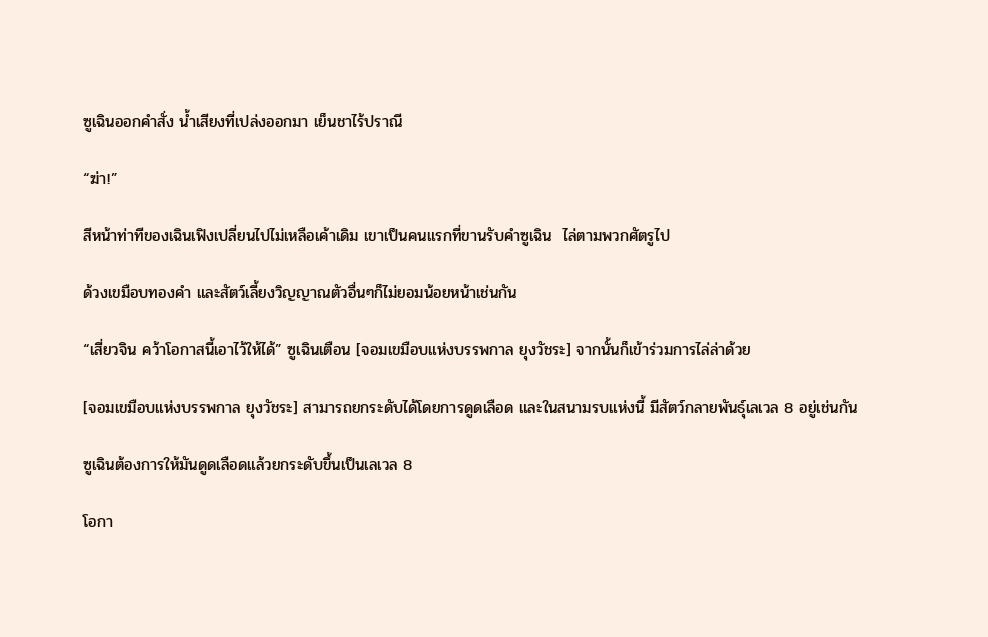ซูเฉินออกคำสั่ง น้ำเสียงที่เปล่งออกมา เย็นชาไร้ปราณี

“ฆ่า!”

สีหน้าท่าทีของเฉินเฟิงเปลี่ยนไปไม่เหลือเค้าเดิม เขาเป็นคนแรกที่ขานรับคำซูเฉิน  ไล่ตามพวกศัตรูไป

ด้วงเขมือบทองคำ และสัตว์เลี้ยงวิญญาณตัวอื่นๆก็ไม่ยอมน้อยหน้าเช่นกัน

“เสี่ยวจิน คว้าโอกาสนี้เอาไว้ให้ได้” ซูเฉินเตือน [จอมเขมือบแห่งบรรพกาล ยุงวัชระ] จากนั้นก็เข้าร่วมการไล่ล่าด้วย

[จอมเขมือบแห่งบรรพกาล ยุงวัชระ] สามารถยกระดับได้โดยการดูดเลือด และในสนามรบแห่งนี้ มีสัตว์กลายพันธุ์เลเวล 8 อยู่เช่นกัน

ซูเฉินต้องการให้มันดูดเลือดแล้วยกระดับขึ้นเป็นเลเวล 8

โอกา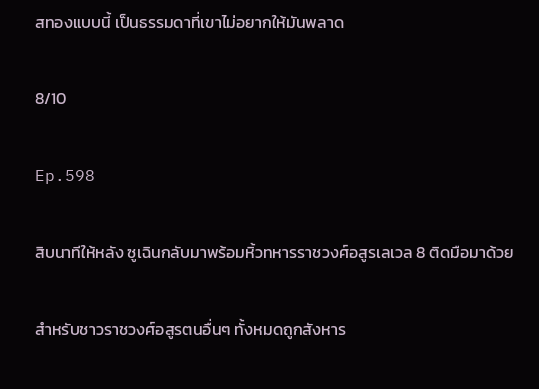สทองแบบนี้ เป็นธรรมดาที่เขาไม่อยากให้มันพลาด

8/10

Ep.598

สิบนาทีให้หลัง ซูเฉินกลับมาพร้อมหิ้วทหารราชวงศ์อสูรเลเวล 8 ติดมือมาด้วย

สำหรับชาวราชวงศ์อสูรตนอื่นๆ ทั้งหมดถูกสังหาร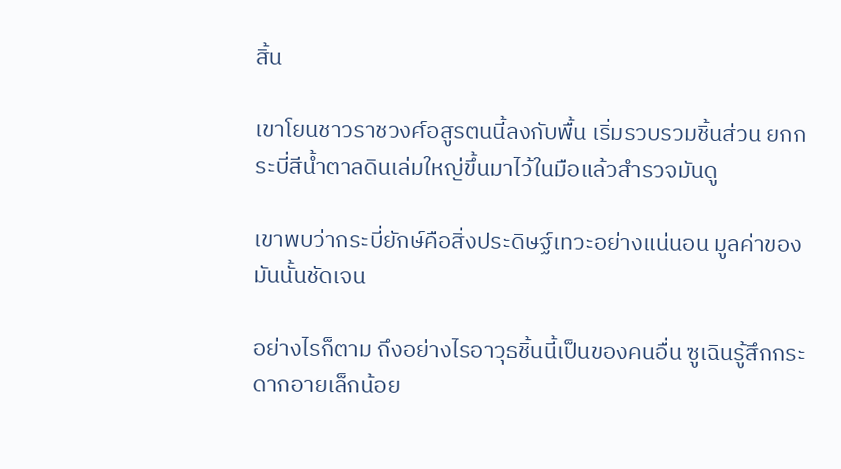สิ้น

เขาโยนชาวราชวงศ์อสูรตนนี้ลงกับพื้น เริ่มรวบรวมชิ้นส่วน ยกกระบี่สีน้ำตาลดินเล่มใหญ่ขึ้นมาไว้ในมือแล้วสำรวจมันดู

เขาพบว่ากระบี่ยักษ์คือสิ่งประดิษฐ์เทวะอย่างแน่นอน มูลค่าของมันนั้นชัดเจน

อย่างไรก็ตาม ถึงอย่างไรอาวุธชิ้นนี้เป็นของคนอื่น ซูเฉินรู้สึกกระดากอายเล็กน้อย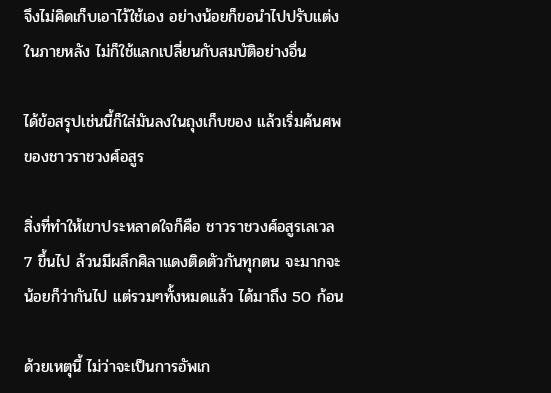จึงไม่คิดเก็บเอาไว้ใช้เอง อย่างน้อยก็ขอนำไปปรับแต่งในภายหลัง ไม่ก็ใช้แลกเปลี่ยนกับสมบัติอย่างอื่น

ได้ข้อสรุปเช่นนี้ก็ใส่มันลงในถุงเก็บของ แล้วเริ่มค้นศพของชาวราชวงศ์อสูร

สิ่งที่ทำให้เขาประหลาดใจก็คือ ชาวราชวงศ์อสูรเลเวล 7 ขึ้นไป ล้วนมีผลึกศิลาแดงติดตัวกันทุกตน จะมากจะน้อยก็ว่ากันไป แต่รวมๆทั้งหมดแล้ว ได้มาถึง 50 ก้อน

ด้วยเหตุนี้ ไม่ว่าจะเป็นการอัพเก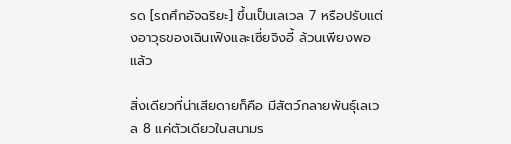รด [รถศึกอัจฉริยะ] ขึ้นเป็นเลเวล 7 หรือปรับแต่งอาวุธของเฉินเฟิงและเซี่ยจิงอี้ ล้วนเพียงพอแล้ว

สิ่งเดียวที่น่าเสียดายก็คือ มีสัตว์กลายพันธุ์เลเวล 8 แค่ตัวเดียวในสนามร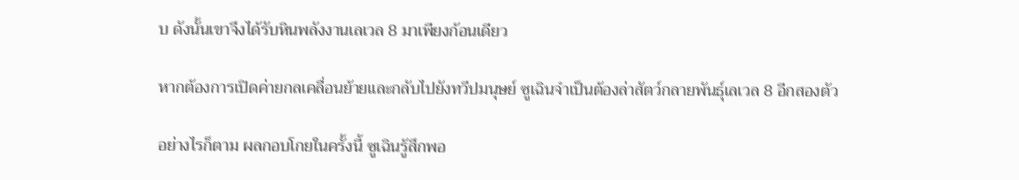บ ดังนั้นเขาจึงได้รับหินพลังงานเลเวล 8 มาเพียงก้อนเดียว

หากต้องการเปิดค่ายกลเคลื่อนย้ายและกลับไปยังทวีปมนุษย์ ซูเฉินจำเป็นต้องล่าสัตว์กลายพันธุ์เลเวล 8 อีกสองตัว

อย่างไรก็ตาม ผลกอบโกยในครั้งนี้ ซูเฉินรู้สึกพอ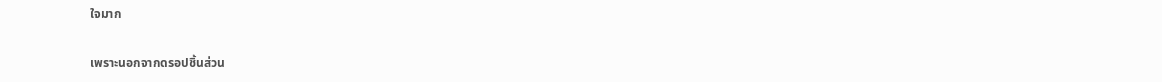ใจมาก

เพราะนอกจากดรอปชิ้นส่วน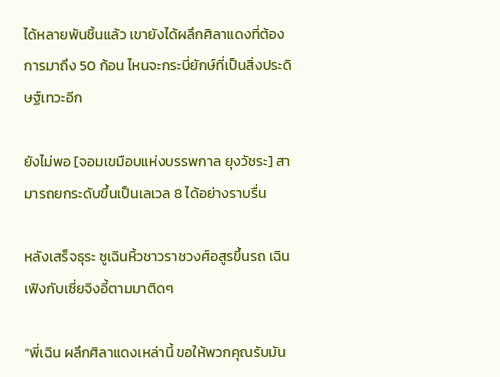ได้หลายพันชิ้นแล้ว เขายังได้ผลึกศิลาแดงที่ต้องการมาถึง 50 ก้อน ไหนจะกระบี่ยักษ์ที่เป็นสิ่งประดิษฐ์เทวะอีก

ยังไม่พอ [จอมเขมือบแห่งบรรพกาล ยุงวัชระ] สามารถยกระดับขึ้นเป็นเลเวล 8 ได้อย่างราบรื่น

หลังเสร็จธุระ ซูเฉินหิ้วชาวราชวงศ์อสูรขึ้นรถ เฉินเฟิงกับเซี่ยจิงอี้ตามมาติดๆ

“พี่เฉิน ผลึกศิลาแดงเหล่านี้ ขอให้พวกคุณรับมัน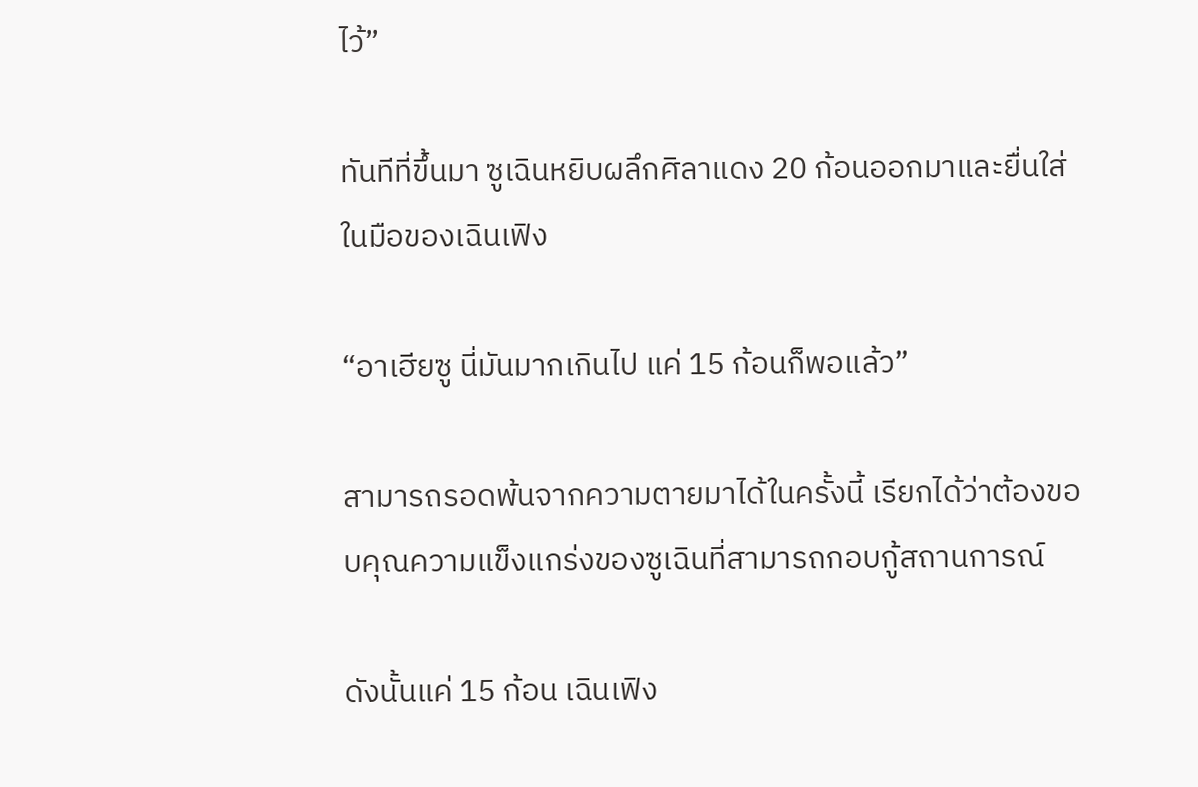ไว้”

ทันทีที่ขึ้นมา ซูเฉินหยิบผลึกศิลาแดง 20 ก้อนออกมาและยื่นใส่ในมือของเฉินเฟิง

“อาเฮียซู นี่มันมากเกินไป แค่ 15 ก้อนก็พอแล้ว”

สามารถรอดพ้นจากความตายมาได้ในครั้งนี้ เรียกได้ว่าต้องขอบคุณความแข็งแกร่งของซูเฉินที่สามารถกอบกู้สถานการณ์

ดังนั้นแค่ 15 ก้อน เฉินเฟิง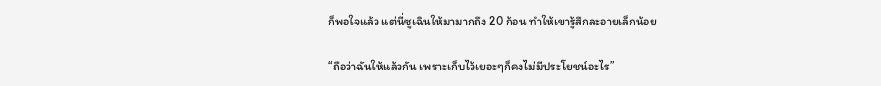ก็พอใจแล้ว แต่นี่ซูเฉินให้มามากถึง 20 ก้อน ทำให้เขารู้สึกละอายเล็กน้อย

“ถือว่าฉันให้แล้วกัน เพราะเก็บไว้เยอะๆก็คงไม่มีประโยชน์อะไร”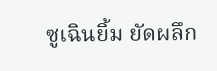ซูเฉินยิ้ม ยัดผลึก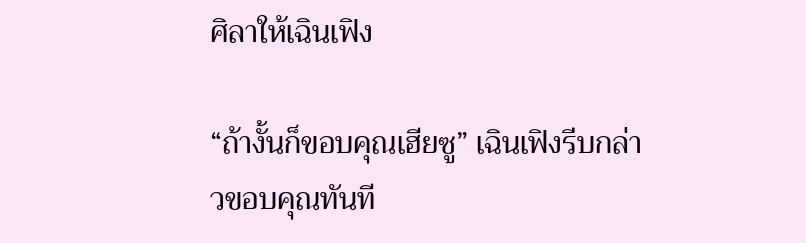ศิลาให้เฉินเฟิง

“ถ้างั้นก็ขอบคุณเฮียซู” เฉินเฟิงรีบกล่าวขอบคุณทันที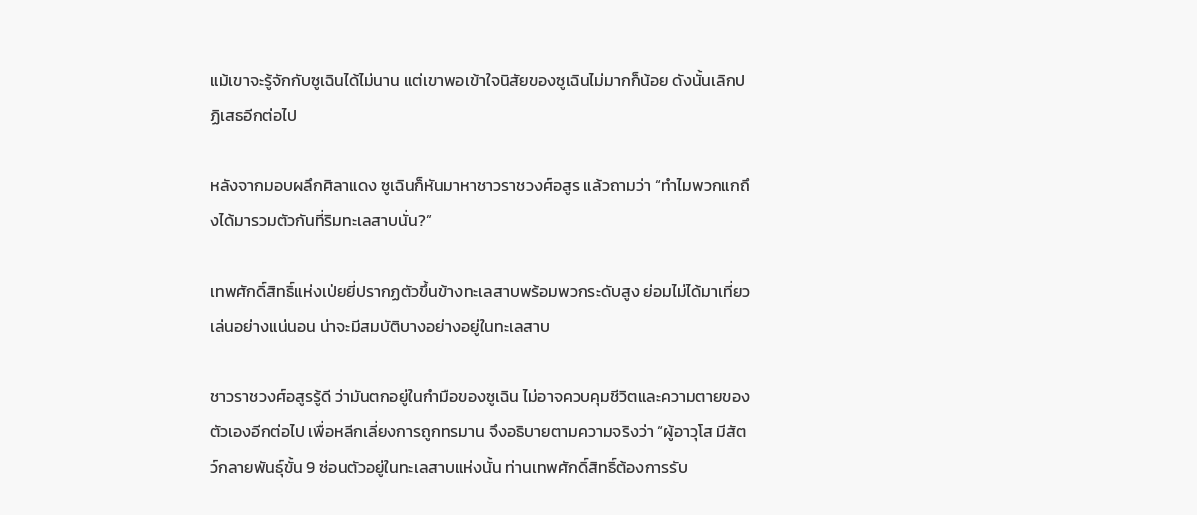แม้เขาจะรู้จักกับซูเฉินได้ไม่นาน แต่เขาพอเข้าใจนิสัยของซูเฉินไม่มากก็น้อย ดังนั้นเลิกปฏิเสธอีกต่อไป

หลังจากมอบผลึกศิลาแดง ซูเฉินก็หันมาหาชาวราชวงศ์อสูร แล้วถามว่า “ทำไมพวกแกถึงได้มารวมตัวกันที่ริมทะเลสาบนั่น?”

เทพศักดิ์สิทธิ์แห่งเป่ยยี่ปรากฏตัวขึ้นข้างทะเลสาบพร้อมพวกระดับสูง ย่อมไม่ได้มาเที่ยวเล่นอย่างแน่นอน น่าจะมีสมบัติบางอย่างอยู่ในทะเลสาบ

ชาวราชวงศ์อสูรรู้ดี ว่ามันตกอยู่ในกำมือของซูเฉิน ไม่อาจควบคุมชีวิตและความตายของตัวเองอีกต่อไป เพื่อหลีกเลี่ยงการถูกทรมาน จึงอธิบายตามความจริงว่า “ผู้อาวุโส มีสัตว์กลายพันธุ์ขั้น 9 ซ่อนตัวอยู่ในทะเลสาบแห่งนั้น ท่านเทพศักดิ์สิทธิ์ต้องการรับ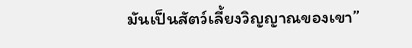มันเป็นสัตว์เลี้ยงวิญญาณของเขา”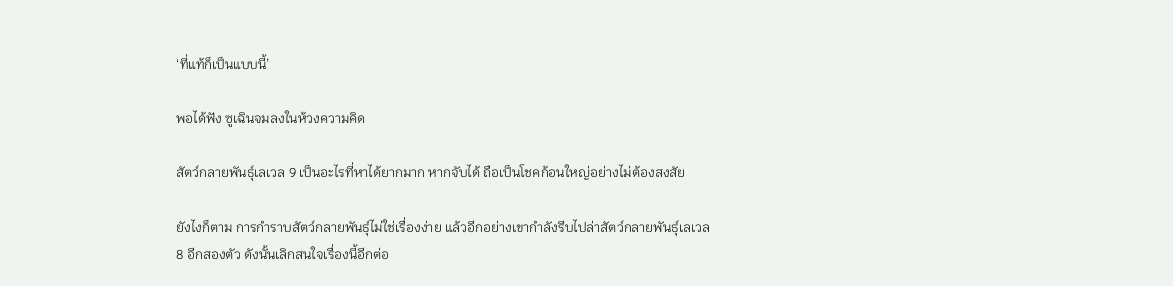‘ที่แท้ก็เป็นแบบนี้’

พอได้ฟัง ซูเฉินจมลงในห้วงความคิด

สัตว์กลายพันธุ์เลเวล 9 เป็นอะไรที่หาได้ยากมาก หากจับได้ ถือเป็นโชคก้อนใหญ่อย่างไม่ต้องสงสัย

ยังไงก็ตาม การกำราบสัตว์กลายพันธุ์ไม่ใช่เรื่องง่าย แล้วอีกอย่างเขากำลังรีบไปล่าสัตว์กลายพันธุ์เลเวล 8 อีกสองตัว ดังนั้นเลิกสนใจเรื่องนี้อีกต่อ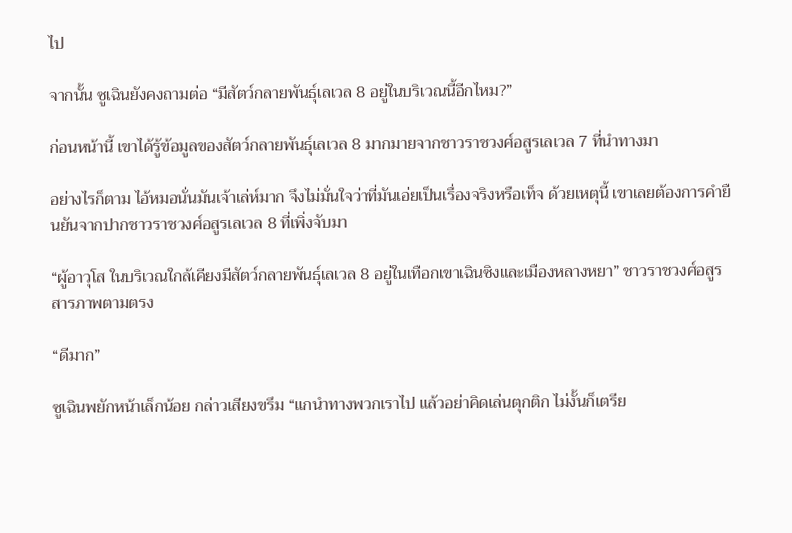ไป

จากนั้น ซูเฉินยังคงถามต่อ “มีสัตว์กลายพันธุ์เลเวล 8 อยู่ในบริเวณนี้อีกไหม?”

ก่อนหน้านี้ เขาได้รู้ข้อมูลของสัตว์กลายพันธุ์เลเวล 8 มากมายจากชาวราชวงศ์อสูรเลเวล 7 ที่นำทางมา

อย่างไรก็ตาม ไอ้หมอนั่นมันเจ้าเล่ห์มาก จึงไม่มั่นใจว่าที่มันเอ่ยเป็นเรื่องจริงหรือเท็จ ด้วยเหตุนี้ เขาเลยต้องการคำยืนยันจากปากชาวราชวงศ์อสูรเลเวล 8 ที่เพิ่งจับมา

“ผู้อาวุโส ในบริเวณใกล้เคียงมีสัตว์กลายพันธุ์เลเวล 8 อยู่ในเทือกเขาเฉินซิงและเมืองหลางหยา” ชาวราชวงศ์อสูรสารภาพตามตรง

“ดีมาก”

ซูเฉินพยักหน้าเล็กน้อย กล่าวเสียงขรึม “แกนำทางพวกเราไป แล้วอย่าคิดเล่นตุกติก ไม่งั้นก็เตรีย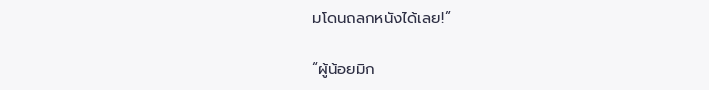มโดนถลกหนังได้เลย!”

“ผู้น้อยมิก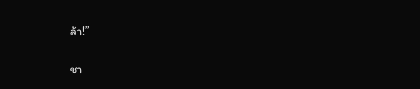ล้า!”

ชา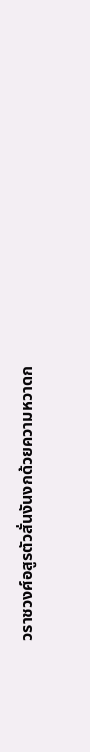วราชวงศ์อสูรตัวสั่นงันงกด้วยความหวาดก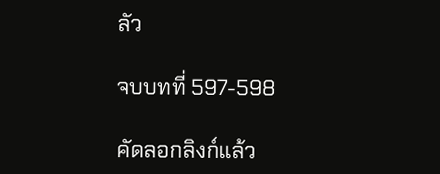ลัว

จบบทที่ 597-598

คัดลอกลิงก์แล้ว